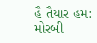હૈ તૈયાર હમ: મોરબી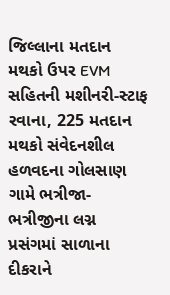જિલ્લાના મતદાન મથકો ઉપર EVM સહિતની મશીનરી-સ્ટાફ રવાના, 225 મતદાન મથકો સંવેદનશીલ હળવદના ગોલસાણ ગામે ભત્રીજા-ભત્રીજીના લગ્ન પ્રસંગમાં સાળાના દીકરાને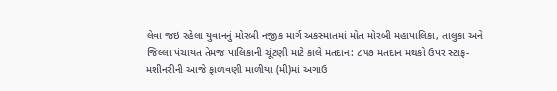લેવા જઇ રહેલા યુવાનનું મોરબી નજીક માર્ગ અકસ્માતમાં મોત મોરબી મહાપાલિકા, તાલુકા અને જિલ્લા પંચાયત તેમજ પાલિકાની ચૂંટણી માટે કાલે મતદાન: ૮૫૭ મતદાન મથકો ઉપર સ્ટાફ-મશીનરીની આજે ફાળવણી માળીયા (મી)માં અગાઉ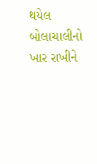થયેલ બોલાચાલીનો ખાર રાખીને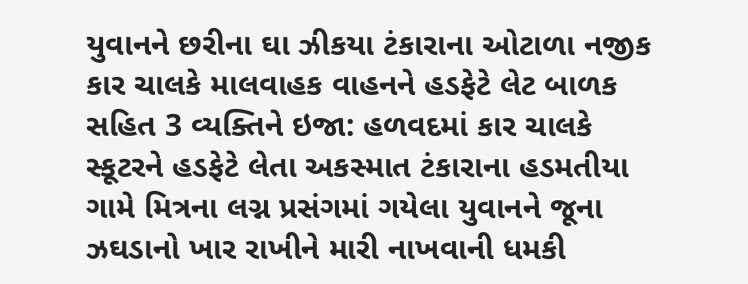યુવાનને છરીના ઘા ઝીકયા ટંકારાના ઓટાળા નજીક કાર ચાલકે માલવાહક વાહનને હડફેટે લેટ બાળક સહિત 3 વ્યક્તિને ઇજા: હળવદમાં કાર ચાલકે સ્કૂટરને હડફેટે લેતા અકસ્માત ટંકારાના હડમતીયા ગામે મિત્રના લગ્ન પ્રસંગમાં ગયેલા યુવાનને જૂના ઝઘડાનો ખાર રાખીને મારી નાખવાની ધમકી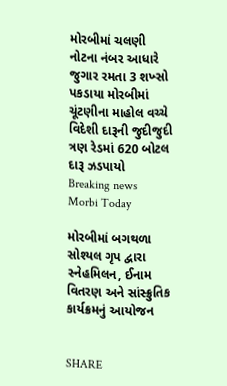મોરબીમાં ચલણી નોટના નંબર આધારે જુગાર રમતા 3 શખ્સો પકડાયા મોરબીમાં ચૂંટણીના માહોલ વચ્ચે વિદેશી દારૂની જુદીજુદી ત્રણ રેડમાં 620 બોટલ દારૂ ઝડપાયો
Breaking news
Morbi Today

મોરબીમાં બગથળા સોશ્યલ ગૃપ દ્વારા સ્નેહમિલન, ઈનામ વિતરણ અને સાંસ્ક્રુતિક કાર્યક્રમનું આયોજન


SHARE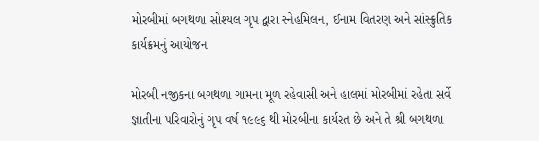મોરબીમાં બગથળા સોશ્યલ ગૃપ દ્વારા સ્નેહમિલન, ઈનામ વિતરણ અને સાંસ્ક્રુતિક કાર્યક્રમનું આયોજન

મોરબી નજીકના બગથળા ગામના મૂળ રહેવાસી અને હાલમાં મોરબીમાં રહેતા સર્વે જ્ઞાતીના પરિવારોનું ગૃપ વર્ષ ૧૯૯૬ થી મોરબીના કાર્યરત છે અને તે શ્રી બગથળા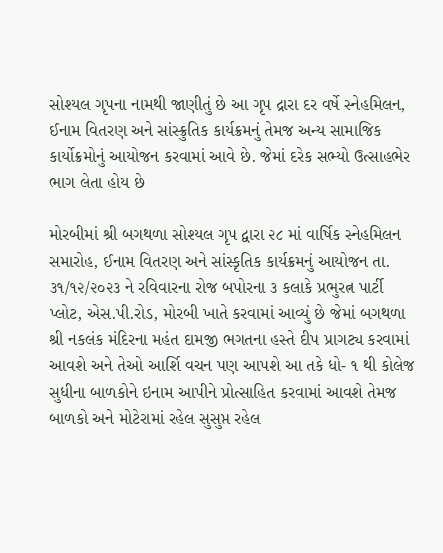સોશ્યલ ગૃપના નામથી જાણીતું છે આ ગૃપ દ્રારા દર વર્ષે સ્નેહમિલન, ઈનામ વિતરણ અને સાંસ્ક્રુતિક કાર્યક્રમનું તેમજ અન્ય સામાજિક કાર્યોક્રમોનું આયોજન કરવામાં આવે છે. જેમાં દરેક સભ્યો ઉત્સાહભેર ભાગ લેતા હોય છે

મોરબીમાં શ્રી બગથળા સોશ્યલ ગૃપ દ્વારા ૨૮ માં વાર્ષિક સ્નેહમિલન સમારોહ, ઈનામ વિતરણ અને સાંસ્કૃતિક કાર્યક્રમનું આયોજન તા. ૩૧/૧૨/૨૦૨૩ ને રવિવારના રોજ બપોરના ૩ કલાકે પ્રભુરત્ન પાર્ટી પ્લોટ, એસ.પી.રોડ, મોરબી ખાતે કરવામાં આવ્યું છે જેમાં બગથળા શ્રી નકલંક મંદિરના મહંત દામજી ભગતના હસ્તે દીપ પ્રાગટ્ય કરવામાં આવશે અને તેઓ આર્શિ વચન પણ આપશે આ તકે ધો- ૧ થી કોલેજ સુધીના બાળકોને ઇનામ આપીને પ્રોત્સાહિત કરવામાં આવશે તેમજ બાળકો અને મોટેરામાં રહેલ સુસુપ્ત રહેલ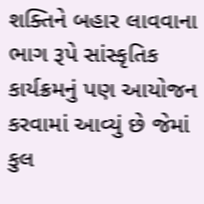શક્તિને બહાર લાવવાના ભાગ રૂપે સાંસ્કૃતિક કાર્યક્રમનું પણ આયોજન કરવામાં આવ્યું છે જેમાં કુલ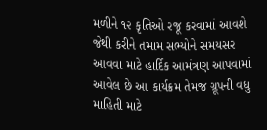મળીને ૧૨ કૃતિઓ રજૂ કરવામાં આવશે જેથી કરીને તમામ સભ્યોને સમયસર આવવા માટે હાર્દિક આમંત્રણ આપવામાં આવેલ છે આ કાર્યક્રમ તેમજ ગ્રૂપની વધુ માહિતી માટે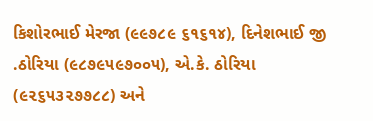કિશોરભાઈ મેરજા (૯૯૭૮૯ ૬૧૬૧૪), દિનેશભાઈ જી .ઠોરિયા (૯૮૭૯૫૯૭૦૦૫), એ.કે. ઠોરિયા (૯૨૬૫૩૨૭૭૮૮) અને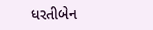ધરતીબેન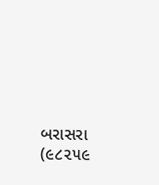બરાસરા (૯૮૨૫૯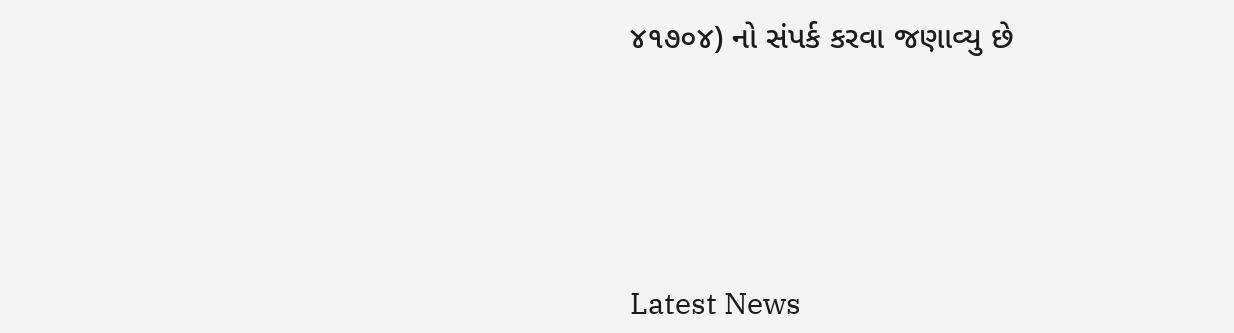૪૧૭૦૪) નો સંપર્ક કરવા જણાવ્યુ છે






Latest News